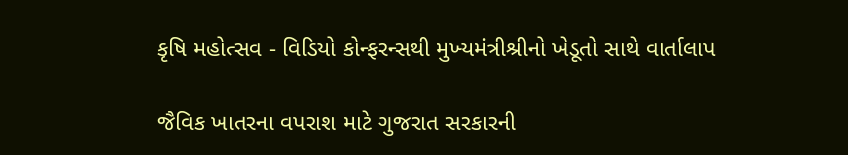કૃષિ મહોત્‍સવ - વિડિયો કોન્‍ફરન્‍સથી મુખ્‍યમંત્રીશ્રીનો ખેડૂતો સાથે વાર્તાલાપ

જૈવિક ખાતરના વપરાશ માટે ગુજરાત સરકારની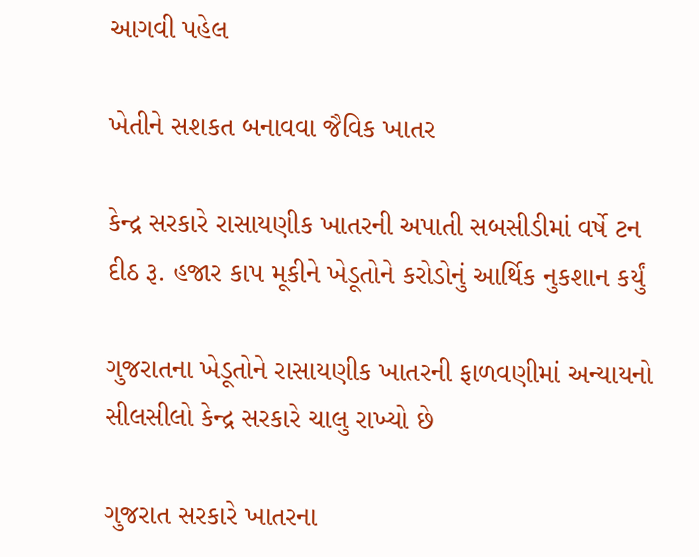આગવી પહેલ

ખેતીને સશકત બનાવવા જૈવિક ખાતર

કેન્‍દ્ર સરકારે રાસાયણીક ખાતરની અપાતી સબસીડીમાં વર્ષે ટન દીઠ રૂ. હજાર કાપ મૂકીને ખેડૂતોને કરોડોનું આર્થિક નુકશાન કર્યું

ગુજરાતના ખેડૂતોને રાસાયણીક ખાતરની ફાળવણીમાં અન્‍યાયનો સીલસીલો કેન્‍દ્ર સરકારે ચાલુ રાખ્‍યો છે

ગુજરાત સરકારે ખાતરના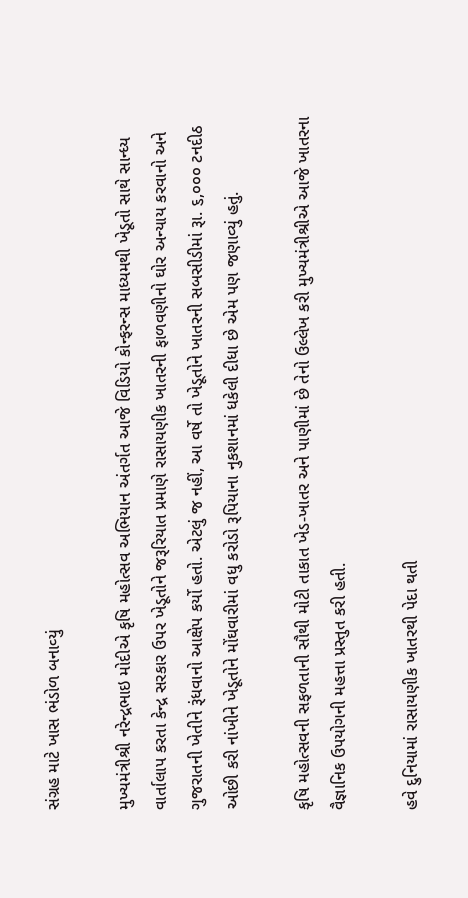સંગ્રહ માટે ખાસ ભંડોળ બનાવ્‍યું

મુખ્‍યમંત્રીશ્રી નરેન્‍દ્રભાઇ મોદીએ કૃષિ મહોત્‍સવ અભિયાન અંતર્ગત આજે વિડિયો કોન્‍ફરન્‍સ માધ્‍યમથી ખેડૂતો સાથે સાન્‍ધ્‍ય વાર્તાલાપ કરતા કેન્‍દ્ર સરકાર ઉપર ખેડૂતોને જરૂરિયાત પ્રમાણે રાસાયણીક ખાતરની ફાળવણીનો ઘોર અન્‍યાય કરવાનો અને ગુજરાતની ખેતીને રૂંધવાનો આક્ષેપ કર્યો હતો. એટલું જ નહીં, આ વર્ષે તો ખેડૂતોને ખાતરની સબસીડીમાં રૂા. ૬,૦૦૦ ટનદીઠ ઓછી કરી નાંખીને ખેડૂતોને મોંઘવારીમાં વધુ કરોડો રૂપિયાના નુકશાનમાં ધકેલી દીધા છે એમ પણ જણાવ્‍યું હતું.

કૃષિ મહોત્‍સવની સફળતાની સૌથી મોટી તાકાત ખેડ-ખાતર અને પાણીમાં છે તેનો ઉલ્લેખ કરી મુખ્‍યમંત્રીશ્રીએ આજે ખાતરના વૈજ્ઞાનિક ઉપયોગની મહત્તા પ્રસ્‍તુત કરી હતી.

હવે દુનિયામાં રાસાયણીક ખાતરથી પેદા થતી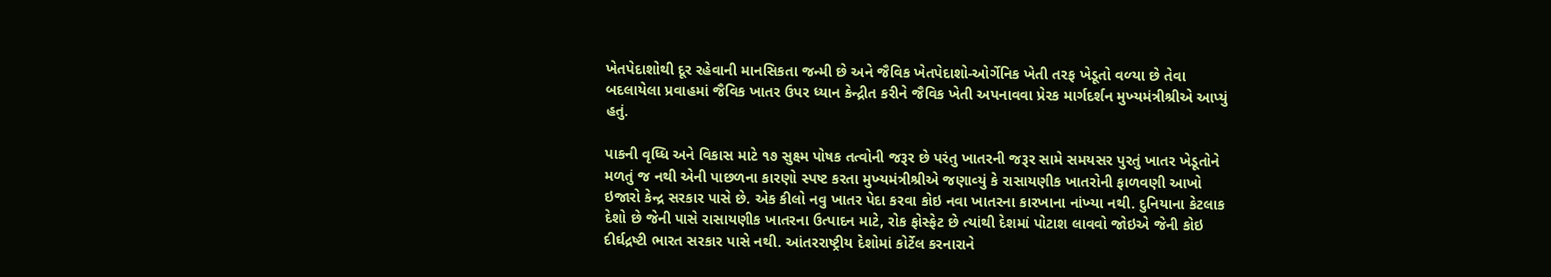ખેતપેદાશોથી દૂર રહેવાની માનસિકતા જન્‍મી છે અને જૈવિક ખેતપેદાશો-ઓર્ગેનિક ખેતી તરફ ખેડૂતો વળ્‍યા છે તેવા બદલાયેલા પ્રવાહમાં જૈવિક ખાતર ઉપર ધ્‍યાન કેન્‍દ્રીત કરીને જૈવિક ખેતી અપનાવવા પ્રેરક માર્ગદર્શન મુખ્‍યમંત્રીશ્રીએ આપ્‍યું હતું.

પાકની વૃધ્‍ધિ અને વિકાસ માટે ૧૭ સુક્ષ્મ પોષક તત્‍વોની જરૂર છે પરંતુ ખાતરની જરૂર સામે સમયસર પુરતું ખાતર ખેડૂતોને મળતું જ નથી એની પાછળના કારણો સ્‍પષ્‍ટ કરતા મુખ્‍યમંત્રીશ્રીએ જણાવ્‍યું કે રાસાયણીક ખાતરોની ફાળવણી આખો ઇજારો કેન્‍દ્ર સરકાર પાસે છે. એક કીલો નવુ ખાતર પેદા કરવા કોઇ નવા ખાતરના કારખાના નાંખ્‍યા નથી. દુનિયાના કેટલાક દેશો છે જેની પાસે રાસાયણીક ખાતરના ઉત્‍પાદન માટે, રોક ફોસ્‍ફેટ છે ત્‍યાંથી દેશમાં પોટાશ લાવવો જોઇએ જેની કોઇ દીર્ઘદ્રષ્‍ટી ભારત સરકાર પાસે નથી. આંતરરાષ્‍ટ્રીય દેશોમાં કોર્ટેલ કરનારાને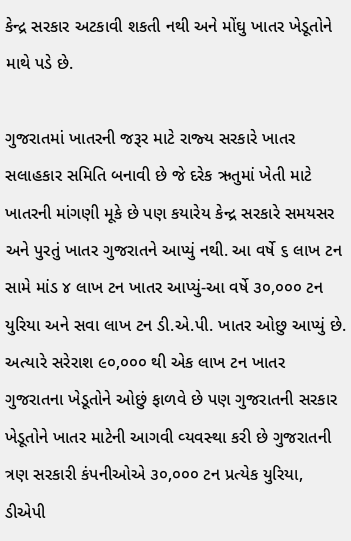કેન્‍દ્ર સરકાર અટકાવી શકતી નથી અને મોંઘુ ખાતર ખેડૂતોને માથે પડે છે.

ગુજરાતમાં ખાતરની જરૂર માટે રાજ્‍ય સરકારે ખાતર સલાહકાર સમિતિ બનાવી છે જે દરેક ઋતુમાં ખેતી માટે ખાતરની માંગણી મૂકે છે પણ કયારેય કેન્‍દ્ર સરકારે સમયસર અને પુરતું ખાતર ગુજરાતને આપ્‍યું નથી. આ વર્ષે ૬ લાખ ટન સામે માંડ ૪ લાખ ટન ખાતર આપ્‍યું-આ વર્ષે ૩૦,૦૦૦ ટન યુરિયા અને સવા લાખ ટન ડી.એ.પી. ખાતર ઓછુ આપ્‍યું છે. અત્‍યારે સરેરાશ ૯૦,૦૦૦ થી એક લાખ ટન ખાતર ગુજરાતના ખેડૂતોને ઓછું ફાળવે છે પણ ગુજરાતની સરકાર ખેડૂતોને ખાતર માટેની આગવી વ્‍યવસ્‍થા કરી છે ગુજરાતની ત્રણ સરકારી કંપનીઓએ ૩૦,૦૦૦ ટન પ્રત્‍યેક યુરિયા, ડીએપી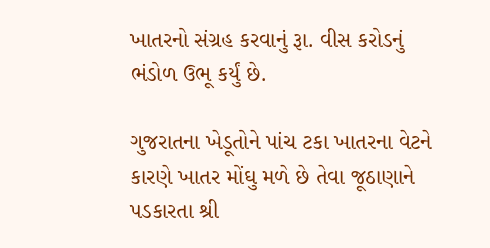ખાતરનો સંગ્રહ કરવાનું રૂા. વીસ કરોડનું ભંડોળ ઉભૂ કર્યું છે.

ગુજરાતના ખેડૂતોને પાંચ ટકા ખાતરના વેટને કારણે ખાતર મોંઘુ મળે છે તેવા જૂઠાણાને પડકારતા શ્રી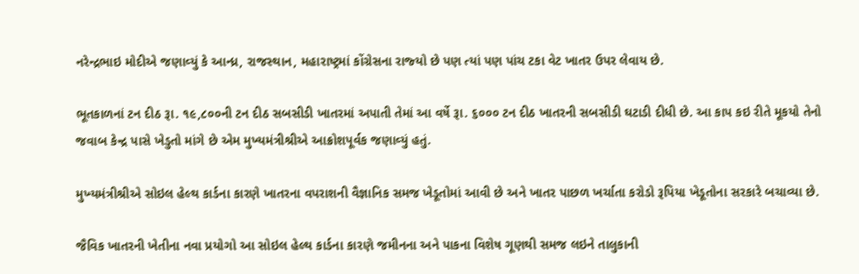નરેન્‍દ્રભાઇ મોદીએ જણાવ્‍યું કે આન્‍ધ્ર, રાજસ્‍થાન, મહારાષ્‍ટ્રમાં કોંગ્રેસના રાજ્‍યો છે પણ ત્‍યાં પણ પાંચ ટકા વેટ ખાતર ઉપર લેવાય છે.

ભૂતકાળનાં ટન દીઠ રૂા. ૧૯,૮૦૦ની ટન દીઠ સબસીડી ખાતરમાં અપાતી તેમાં આ વર્ષે રૂા. ૬૦૦૦ ટન દીઠ ખાતરની સબસીડી ઘટાડી દીધી છે. આ કાપ કઇ રીતે મૂકયો તેનો જવાબ કેન્‍દ્ર પાસે ખેડુતો માંગે છે એમ મુખ્‍યમંત્રીશ્રીએ આક્રોશપૂર્વક જણાવ્‍યું હતું.

મુખ્‍યમંત્રીશ્રીએ સોઇલ હેલ્‍થ કાર્ડના કારણે ખાતરના વપરાશની વૈજ્ઞાનિક સમજ ખેડૂતોમાં આવી છે અને ખાતર પાછળ ખર્ચાતા કરોડો રૂપિયા ખેડૂતોના સરકારે બચાવ્‍યા છે.

જૈવિક ખાતરની ખેતીના નવા પ્રયોગો આ સોઇલ હેલ્‍થ કાર્ડના કારણે જમીનના અને પાકના વિશેષ ગૂણથી સમજ લઇને તાલુકાની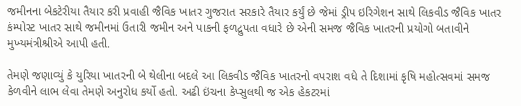જમીનના બેકટેરીયા તૈયાર કરી પ્રવાહી જૈવિક ખાતર ગુજરાત સરકારે તૈયાર કર્યું છે જેમાં ડ્રીપ ઇરિગેશન સાથે લિકવીડ જૈવિક ખાતર કંમ્‍પોસ્‍ટ ખાતર સાથે જમીનમાં ઉતારી જમીન અને પાકની ફળદ્રુપતા વધારે છે એની સમજ જૈવિક ખાતરની પ્રયોગો બતાવીને મુખ્‍યમંત્રીશ્રીએ આપી હતી.

તેમણે જણાવ્‍યું કે યુરિયા ખાતરની બે થેલીના બદલે આ લિકવીડ જૈવિક ખાતરનો વપરાશ વધે તે દિશામાં કૃષિ મહોત્‍સવમાં સમજ કેળવીને લાભ લેવા તેમણે અનુરોધ કર્યો હતો. અઢી ઇંચના કેપ્‍સુલથી જ એક હેકટરમાં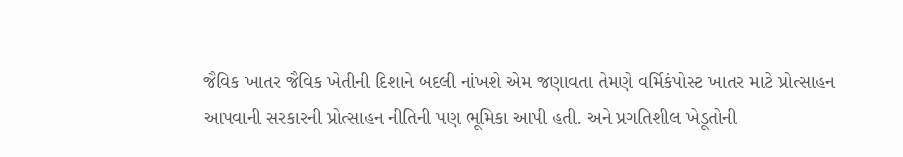જૈવિક ખાતર જૈવિક ખેતીની દિશાને બદલી નાંખશે એમ જણાવતા તેમણે વર્મિકંપોસ્‍ટ ખાતર માટે પ્રોત્‍સાહન આપવાની સરકારની પ્રોત્‍સાહન નીતિની પણ ભૂમિકા આપી હતી. અને પ્રગતિશીલ ખેડૂતોની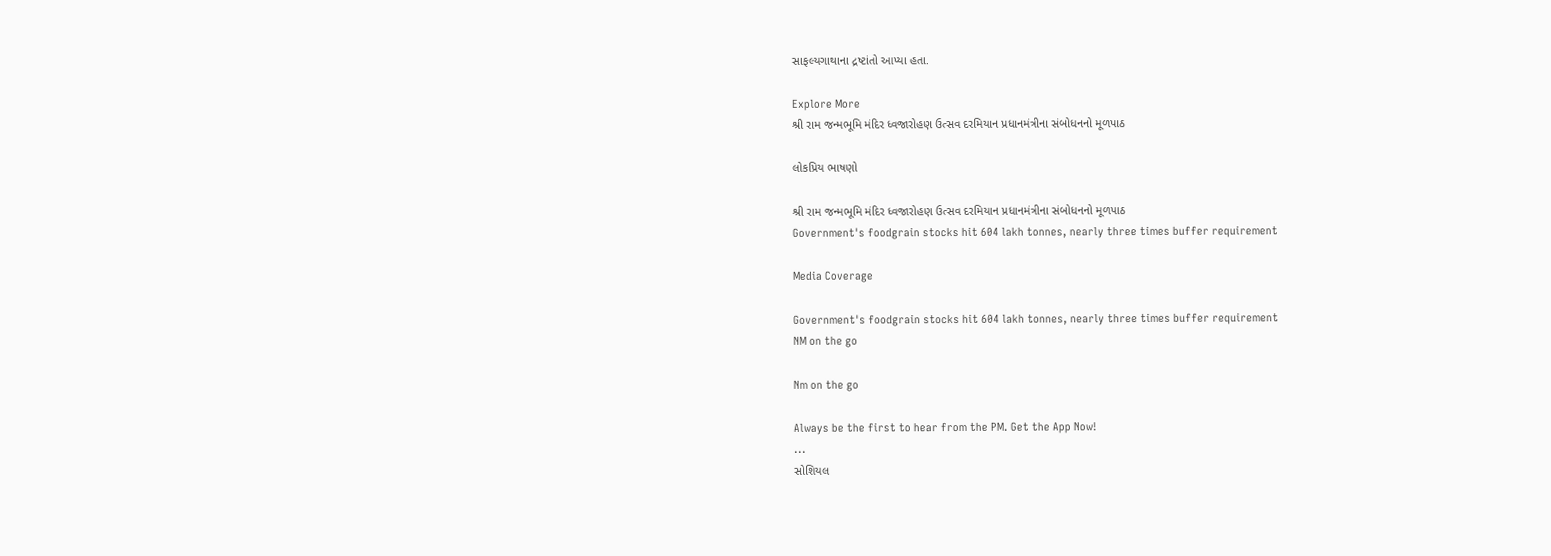સાફલ્‍યગાથાના દ્રષ્‍ટાંતો આપ્‍યા હતા.

Explore More
શ્રી રામ જન્મભૂમિ મંદિર ધ્વજારોહણ ઉત્સવ દરમિયાન પ્રધાનમંત્રીના સંબોધનનો મૂળપાઠ

લોકપ્રિય ભાષણો

શ્રી રામ જન્મભૂમિ મંદિર ધ્વજારોહણ ઉત્સવ દરમિયાન પ્રધાનમંત્રીના સંબોધનનો મૂળપાઠ
Government's foodgrain stocks hit 604 lakh tonnes, nearly three times buffer requirement

Media Coverage

Government's foodgrain stocks hit 604 lakh tonnes, nearly three times buffer requirement
NM on the go

Nm on the go

Always be the first to hear from the PM. Get the App Now!
...
સોશિયલ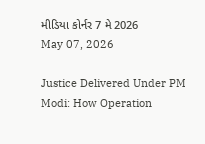મીડિયા કોર્નર 7 મે 2026
May 07, 2026

Justice Delivered Under PM Modi: How Operation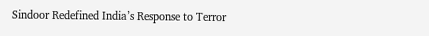Sindoor Redefined India’s Response to Terror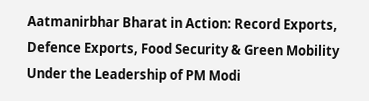Aatmanirbhar Bharat in Action: Record Exports, Defence Exports, Food Security & Green Mobility Under the Leadership of PM Modi